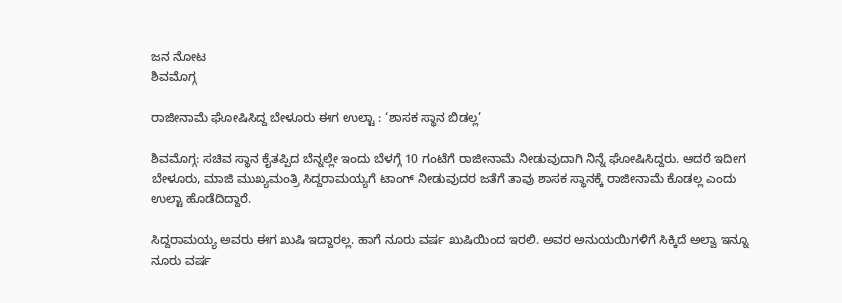ಜನ ನೋಟ
ಶಿವಮೊಗ್ಗ

ರಾಜೀನಾಮೆ ಘೋಷಿಸಿದ್ದ ಬೇಳೂರು ಈಗ ಉಲ್ಟಾ : ‘ಶಾಸಕ ಸ್ಥಾನ ಬಿಡಲ್ಲ’

ಶಿವಮೊಗ್ಗ: ಸಚಿವ ಸ್ಥಾನ ಕೈತಪ್ಪಿದ ಬೆನ್ನಲ್ಲೇ ಇಂದು ಬೆಳಗ್ಗೆ 10 ಗಂಟೆಗೆ ರಾಜೀನಾಮೆ ನೀಡುವುದಾಗಿ ನಿನ್ನೆ ಘೋಷಿಸಿದ್ದರು. ಆದರೆ ಇದೀಗ ಬೇಳೂರು, ಮಾಜಿ ಮುಖ್ಯಮಂತ್ರಿ ಸಿದ್ದರಾಮಯ್ಯಗೆ ಟಾಂಗ್ ನೀಡುವುದರ ಜತೆಗೆ ತಾವು ಶಾಸಕ ಸ್ಥಾನಕ್ಕೆ ರಾಜೀನಾಮೆ ಕೊಡಲ್ಲ ಎಂದು ಉಲ್ಟಾ ಹೊಡೆದಿದ್ದಾರೆ.

ಸಿದ್ದರಾಮಯ್ಯ ಅವರು ಈಗ ಖುಷಿ ಇದ್ದಾರಲ್ಲ. ಹಾಗೆ ನೂರು ವರ್ಷ ಖುಷಿಯಿಂದ ಇರಲಿ. ಅವರ ಅನುಯಯಿಗಳಿಗೆ ಸಿಕ್ಕಿದೆ ಅಲ್ವಾ ಇನ್ನೂ ನೂರು ವರ್ಷ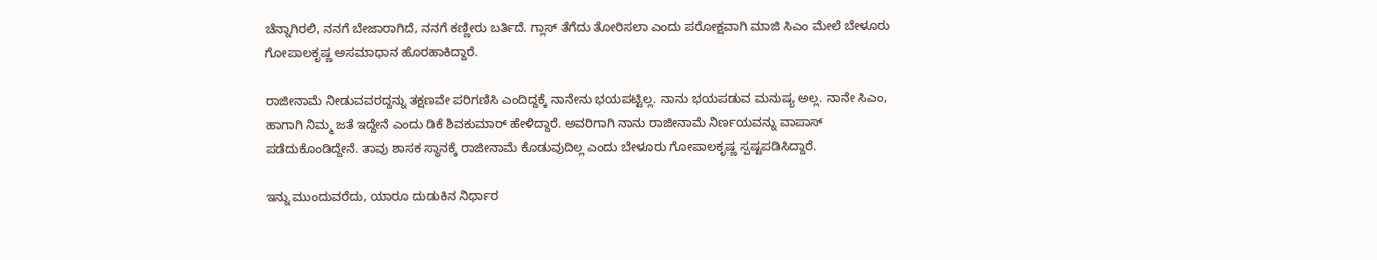ಚೆನ್ನಾಗಿರಲಿ, ನನಗೆ ಬೇಜಾರಾಗಿದೆ, ನನಗೆ ಕಣ್ಣೀರು ಬರ್ತಿದೆ. ಗ್ಲಾಸ್ ತೆಗೆದು ತೋರಿಸಲಾ ಎಂದು ಪರೋಕ್ಷವಾಗಿ ಮಾಜಿ ಸಿಎಂ ಮೇಲೆ ಬೇಳೂರು ಗೋಪಾಲಕೃಷ್ಣ ಅಸಮಾಧಾನ ಹೊರಹಾಕಿದ್ದಾರೆ.

ರಾಜೀನಾಮೆ ನೀಡುವವರದ್ದನ್ನು ತಕ್ಷಣವೇ ಪರಿಗಣಿಸಿ ಎಂದಿದ್ದಕ್ಕೆ ನಾನೇನು ಭಯಪಟ್ಟಿಲ್ಲ. ನಾನು ಭಯಪಡುವ ಮನುಷ್ಯ ಅಲ್ಲ. ನಾನೇ ಸಿಎಂ, ಹಾಗಾಗಿ ನಿಮ್ಮ ಜತೆ ಇದ್ದೇನೆ ಎಂದು ಡಿಕೆ ಶಿವಕುಮಾರ್ ಹೇಳಿದ್ದಾರೆ. ಅವರಿಗಾಗಿ ನಾನು ರಾಜೀನಾಮೆ ನಿರ್ಣಯವನ್ನು ವಾಪಾಸ್ ಪಡೆದುಕೊಂಡಿದ್ದೇನೆ. ತಾವು ಶಾಸಕ ಸ್ಥಾನಕ್ಕೆ ರಾಜೀನಾಮೆ ಕೊಡುವುದಿಲ್ಲ ಎಂದು ಬೇಳೂರು ಗೋಪಾಲಕೃಷ್ಣ ಸ್ಪಷ್ಟಪಡಿಸಿದ್ದಾರೆ.

ಇನ್ನು ಮುಂದುವರೆದು, ಯಾರೂ ದುಡುಕಿನ ನಿರ್ಧಾರ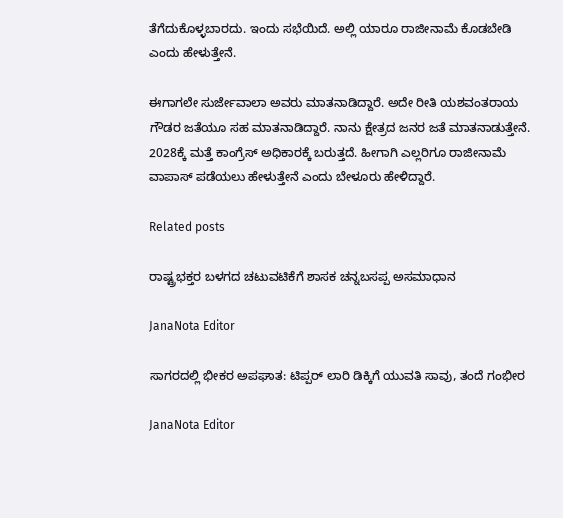ತೆಗೆದುಕೊಳ್ಳಬಾರದು. ಇಂದು ಸಭೆಯಿದೆ. ಅಲ್ಲಿ ಯಾರೂ ರಾಜೀನಾಮೆ ಕೊಡಬೇಡಿ ಎಂದು ಹೇಳುತ್ತೇನೆ.

ಈಗಾಗಲೇ ಸುರ್ಜೇವಾಲಾ ಅವರು ಮಾತನಾಡಿದ್ದಾರೆ. ಅದೇ ರೀತಿ ಯಶವಂತರಾಯ ಗೌಡರ ಜತೆಯೂ ಸಹ ಮಾತನಾಡಿದ್ದಾರೆ. ನಾನು ಕ್ಷೇತ್ರದ ಜನರ ಜತೆ ಮಾತನಾಡುತ್ತೇನೆ. 2028ಕ್ಕೆ ಮತ್ತೆ ಕಾಂಗ್ರೆಸ್ ಅಧಿಕಾರಕ್ಕೆ ಬರುತ್ತದೆ. ಹೀಗಾಗಿ ಎಲ್ಲರಿಗೂ ರಾಜೀನಾಮೆ ವಾಪಾಸ್ ಪಡೆಯಲು ಹೇಳುತ್ತೇನೆ ಎಂದು ಬೇಳೂರು ಹೇಳಿದ್ದಾರೆ.

Related posts

ರಾಷ್ಟ್ರಭಕ್ತರ ಬಳಗದ ಚಟುವಟಿಕೆಗೆ ಶಾಸಕ ಚನ್ನಬಸಪ್ಪ ಅಸಮಾಧಾನ

JanaNota Editor

ಸಾಗರದಲ್ಲಿ ಭೀಕರ ಅಪಘಾತ: ಟಿಪ್ಪರ್ ಲಾರಿ ಡಿಕ್ಕಿಗೆ ಯುವತಿ ಸಾವು, ತಂದೆ ಗಂಭೀರ

JanaNota Editor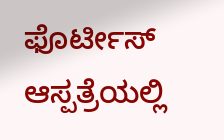ಫೊರ್ಟೀಸ್ ಆಸ್ಪತ್ರೆಯಲ್ಲಿ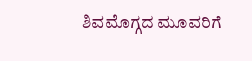ಶಿವಮೊಗ್ಗದ ಮೂವರಿಗೆ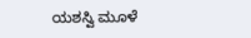ಯಶಸ್ವಿ‌ ಮೂಳೆ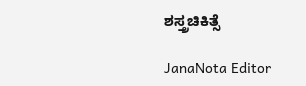ಶಸ್ತ್ರಚಿಕಿತ್ಸೆ

JanaNota Editor